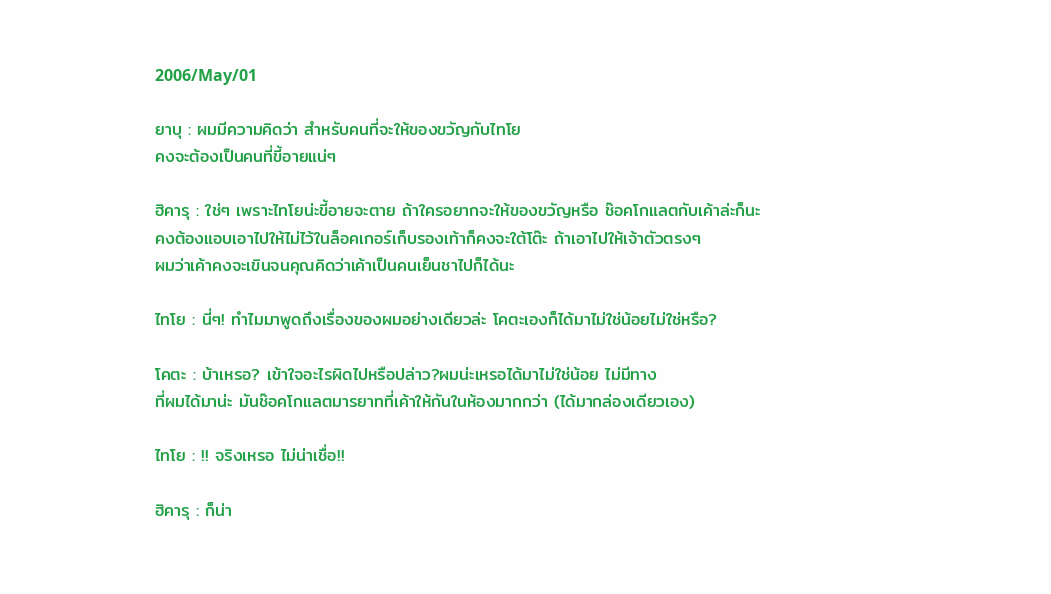2006/May/01

ยาบุ : ผมมีความคิดว่า สำหรับคนที่จะให้ของขวัญกับไทโย
คงจะต้องเป็นคนที่ขี้อายแน่ๆ

ฮิคารุ : ใช่ๆ เพราะไทโยน่ะขี้อายจะตาย ถ้าใครอยากจะให้ของขวัญหรือ ช๊อคโกแลตกับเค้าล่ะก็นะ
คงต้องแอบเอาไปให้ไม่ไว้ในล็อคเกอร์เก็บรองเท้าก็คงจะใต้โต๊ะ ถ้าเอาไปให้เจ้าตัวตรงๆ
ผมว่าเค้าคงจะเขินจนคุณคิดว่าเค้าเป็นคนเย็นชาไปก็ได้นะ

ไทโย : นี่ๆ! ทำไมมาพูดถึงเรื่องของผมอย่างเดียวล่ะ โคตะเองก็ได้มาไม่ใช่น้อยไม่ใช่หรือ?

โคตะ : บ้าเหรอ? เข้าใจอะไรผิดไปหรือปล่าว?ผมน่ะเหรอได้มาไม่ใช่น้อย ไม่มีทาง
ที่ผมได้มาน่ะ มันช๊อคโกแลตมารยาทที่เค้าให้กันในห้องมากกว่า (ได้มากล่องเดียวเอง)

ไทโย : !! จริงเหรอ ไม่น่าเชื่อ!!

ฮิคารุ : ก็น่า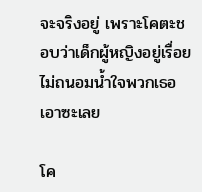จะจริงอยู่ เพราะโคตะชอบว่าเด็กผู้หญิงอยู่เรื่อย ไม่ถนอมน้ำใจพวกเธอเอาซะเลย

โค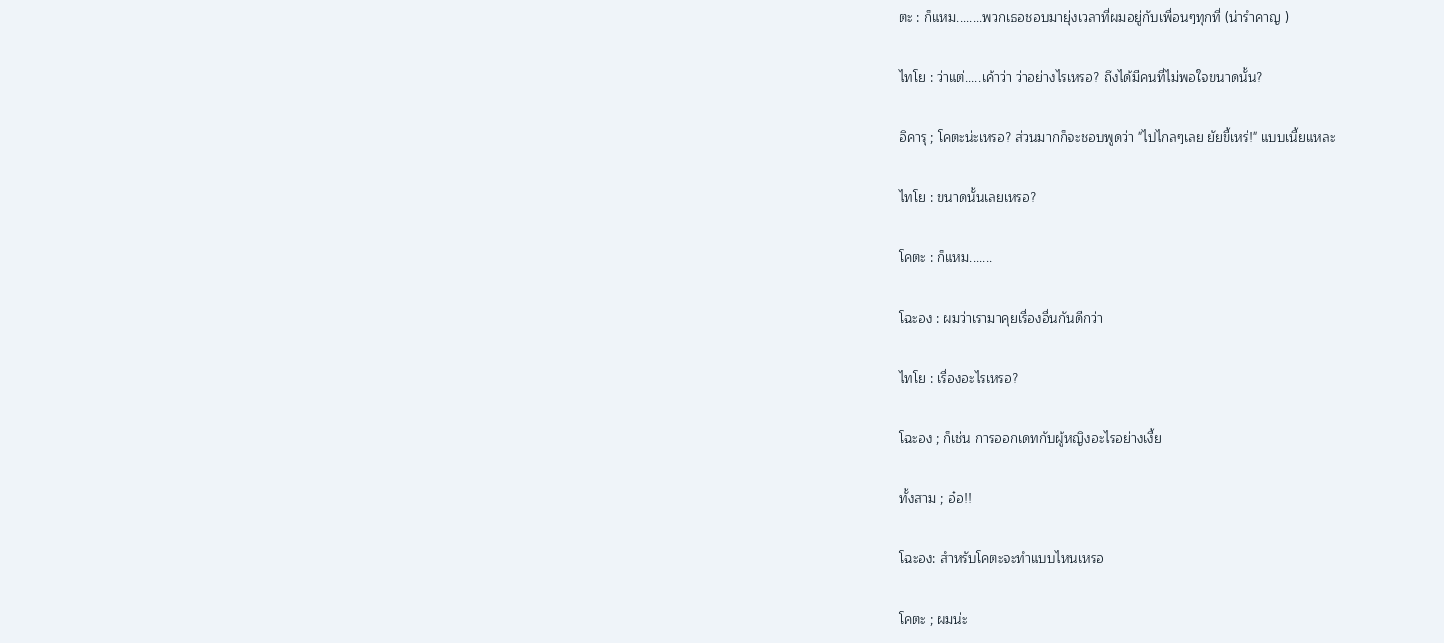ตะ : ก็แหม........พวกเธอชอบมายุ่งเวลาที่ผมอยู่กับเพื่อนๆทุกที่ (น่ารำคาญ )

ไทโย : ว่าแต่.....เค้าว่า ว่าอย่างไรเหรอ? ถึงได้มีคนที่ไม่พอใจขนาดนั้น?

อิคารุ ; โคตะน่ะเหรอ? ส่วนมากก็จะชอบพูดว่า "ไปไกลๆเลย ยัยขี้เหร่!" แบบเนี้ยแหละ

ไทโย : ขนาดนั้นเลยเหรอ?

โคตะ : ก็แหม.......

โฉะอง : ผมว่าเรามาคุยเรื่องอื่นกันดีกว่า

ไทโย : เรื่องอะไรเหรอ?

โฉะอง ; ก็เช่น การออกเดทกับผู้หญิงอะไรอย่างเงี้ย

ทั้งสาม ; อ๋อ!!

โฉะอง: สำหรับโคตะจะทำแบบไหนเหรอ

โคตะ ; ผมน่ะ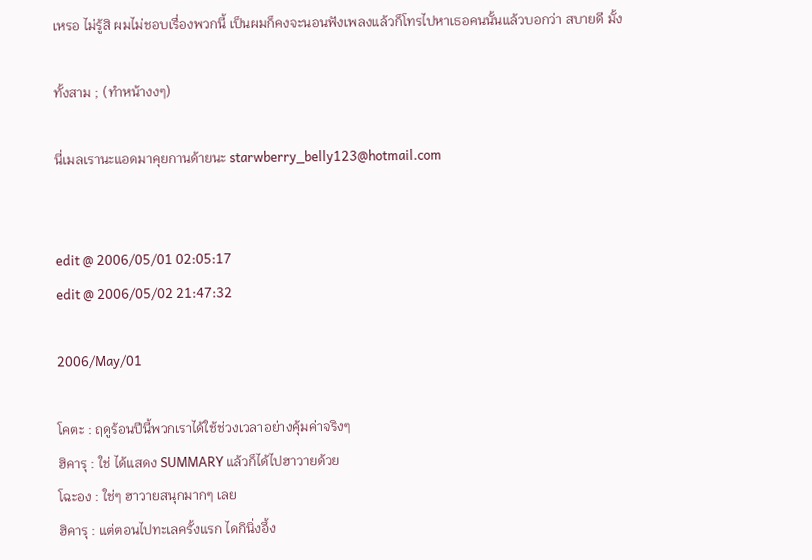เหรอ ไม่รู้สิ ผมไม่ชอบเรื่องพวกนี้ เป็นผมก็คงจะนอนฟังเพลงแล้วก็โทรไปหาเธอคนนั้นแล้วบอกว่า สบายดี มั้ง

ทั้งสาม ; (ทำหน้างงๆ)

นี่เมลเรานะแอดมาคุยกานด้ายนะ starwberry_belly123@hotmail.com


edit @ 2006/05/01 02:05:17
edit @ 2006/05/02 21:47:32

2006/May/01

โคตะ : ฤดูร้อนปีนี้พวกเราได้ใช้ช่วงเวลาอย่างคุ้มค่าจริงๆ
ฮิคารุ : ใช่ ได้แสดง SUMMARY แล้วก็ได้ไปฮาวายด้วย
โฉะอง : ใช่ๆ ฮาวายสนุกมากๆ เลย
ฮิคารุ : แต่ตอนไปทะเลครั้งแรก ไดกินิ่งอึ้ง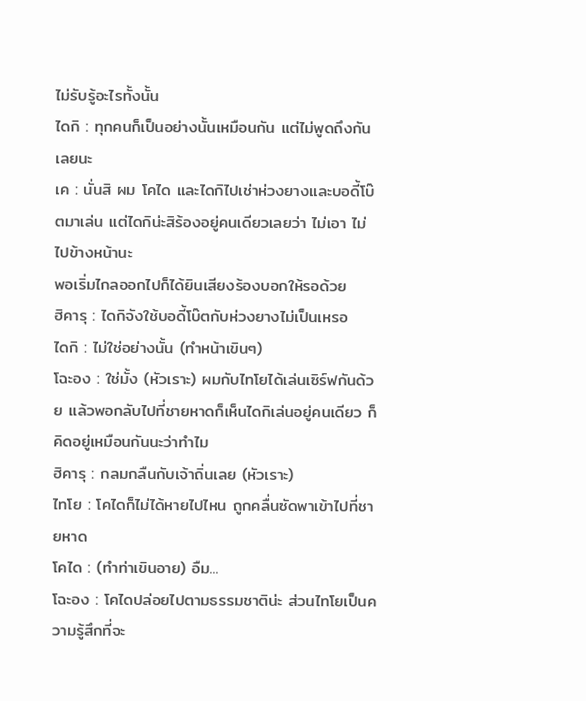ไม่รับรู้อะไรทั้งนั้น
ไดกิ : ทุกคนก็เป็นอย่างนั้นเหมือนกัน แต่ไม่พูดถึงกันเลยนะ
เค : นั่นสิ ผม โคได และไดกิไปเช่าห่วงยางและบอดี้โบ๊ตมาเล่น แต่ไดกิน่ะสิร้องอยู่คนเดียวเลยว่า ไม่เอา ไม่ไปข้างหน้านะ
พอเริ่มไกลออกไปก็ได้ยินเสียงร้องบอกให้รอด้วย
ฮิคารุ : ไดกิจังใช้บอดี้โบ๊ตกับห่วงยางไม่เป็นเหรอ
ไดกิ : ไม่ใช่อย่างนั้น (ทำหน้าเขินๆ)
โฉะอง : ใช่มั้ง (หัวเราะ) ผมกับไทโยได้เล่นเซิร์ฟกันด้วย แล้วพอกลับไปที่ชายหาดก็เห็นไดกิเล่นอยู่คนเดียว ก็คิดอยู่เหมือนกันนะว่าทำไม
ฮิคารุ : กลมกลืนกับเจ้าถิ่นเลย (หัวเราะ)
ไทโย : โคไดก็ไม่ได้หายไปไหน ถูกคลื่นซัดพาเข้าไปที่ชายหาด
โคได : (ทำท่าเขินอาย) อืม...
โฉะอง : โคไดปล่อยไปตามธรรมชาติน่ะ ส่วนไทโยเป็นความรู้สึกที่จะ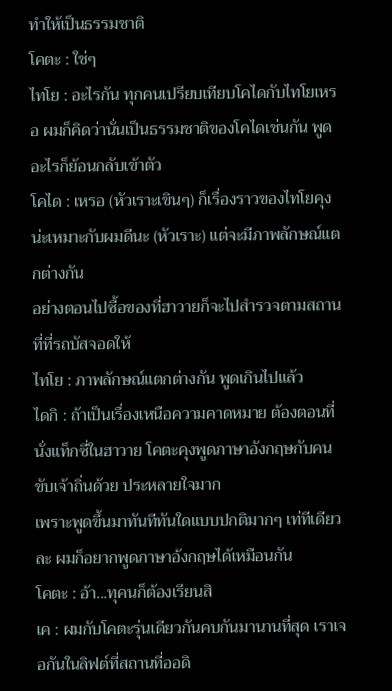ทำให้เป็นธรรมชาติ
โคตะ : ใช่ๆ
ไทโย : อะไรกัน ทุกคนเปรียบเทียบโคไดกับไทโยเหรอ ผมก็คิดว่านั่นเป็นธรรมชาติของโคไดเช่นกัน พูดอะไรก็ย้อนกลับเข้าตัว
โคได : เหรอ (หัวเราะเขินๆ) ก็เรื่องราวของไทโยคุงน่ะเหมาะกับผมดีนะ (หัวเราะ) แต่จะมีภาพลักษณ์แตกต่างกัน
อย่างตอนไปซื้อของที่ฮาวายก็จะไปสำรวจตามสถานที่ที่รถบัสจอดให้
ไทโย : ภาพลักษณ์แตกต่างกัน พูดเกินไปแล้ว
ไดกิ : ถ้าเป็นเรื่องเหนือความคาดหมาย ต้องตอนที่นั่งแท็กซี่ในฮาวาย โคตะคุงพูดภาษาอังกฤษกับคนขับเจ้าถิ่นด้วย ประหลายใจมาก
เพราะพูดขึ้นมาทันทีทันใดแบบปกติมากๆ เท่ทีเดียวละ ผมก็อยากพูดภาษาอ้งกฤษได้เหมือนกัน
โคตะ : อ้า...ทุคนก็ต้องเรียนสิ
เค : ผมกับโคตะรุ่นเดียวกันคบกันมานานที่สุด เราเจอกันในลิฟต์ที่สถานที่ออดิ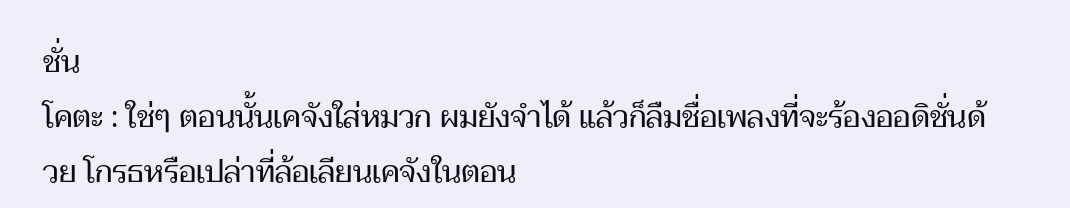ชั่น
โคตะ : ใช่ๆ ตอนนั้นเคจังใส่หมวก ผมยังจำได้ แล้วก็ลืมชื่อเพลงที่จะร้องออดิชั่นด้วย โกรธหรือเปล่าที่ล้อเลียนเคจังในตอน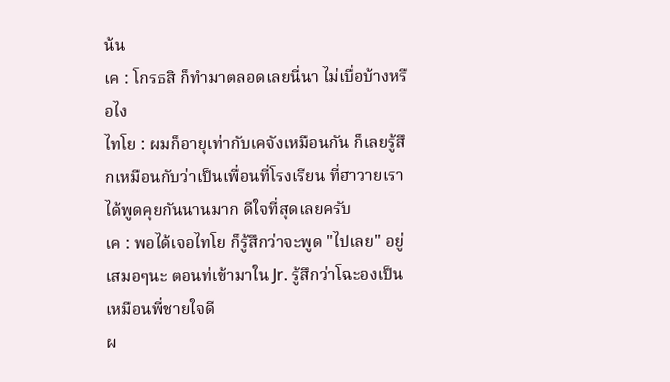น้น
เค : โกรธสิ ก็ทำมาตลอดเลยนี่นา ไม่เบื่อบ้างหรือไง
ไทโย : ผมก็อายุเท่ากับเคจังเหมือนกัน ก็เลยรู้สึกเหมือนกับว่าเป็นเพื่อนที่โรงเรียน ที่ฮาวายเราได้พูดคุยกันนานมาก ดีใจที่สุดเลยครับ
เค : พอได้เจอไทโย ก็รู้สึกว่าจะพูด "ไปเลย" อยู่เสมอๆนะ ตอนท่เข้ามาใน Jr. รู้สึกว่าโฉะองเป็นเหมือนพี่ชายใจดี
ผ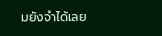มยังจำได้เลย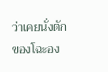ว่าเคยนั่งตักของโฉะอง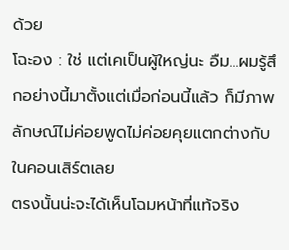ด้วย
โฉะอง : ใช่ แต่เคเป็นผู้ใหญ่นะ อืม...ผมรู้สึกอย่างนี้มาตั้งแต่เมื่อก่อนนี้แล้ว ก็มีภาพลักษณ์ไม่ค่อยพูดไม่ค่อยคุยแตกต่างกับในคอนเสิร์ตเลย
ตรงนั้นน่ะจะได้เห็นโฉมหน้าที่แท้จริง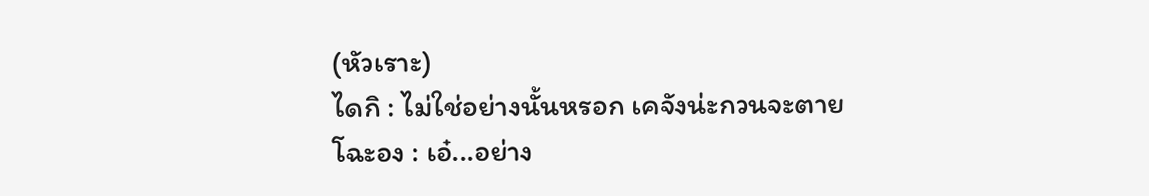(หัวเราะ)
ไดกิ : ไม่ใช่อย่างนั้นหรอก เคจังน่ะกวนจะตาย
โฉะอง : เอ๋...อย่าง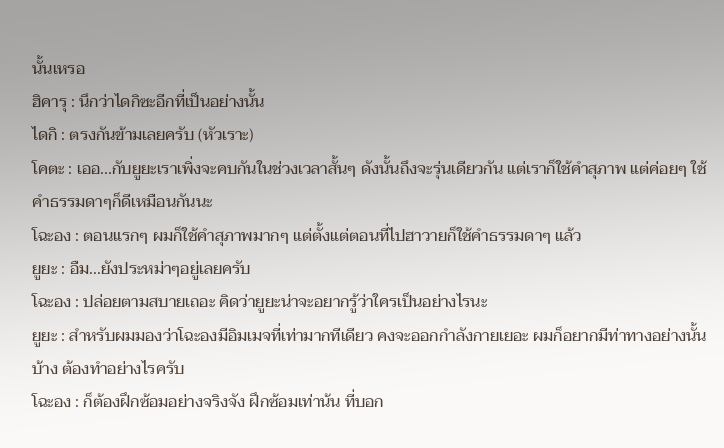นั้นเหรอ
ฮิคารุ : นึกว่าไดกิซะอีกที่เป็นอย่างนั้น
ไดกิ : ตรงกันข้ามเลยครับ (หัวเราะ)
โคตะ : เออ...กับยูยะเราเพิ่งจะคบกันในช่วงเวลาสั้นๆ ดังนั้นถึงจะรุ่นเดียวกัน แต่เราก็ใช้คำสุภาพ แต่ค่อยๆ ใช้คำธรรมดาๆก็ดีเหมือนกันนะ
โฉะอง : ตอนแรกๆ ผมก็ใช้คำสุภาพมากๆ แต่ตั้งแต่ตอนที่ไปฮาวายก็ใช้คำธรรมดาๆ แล้ว
ยูยะ : อืม...ยังประหม่าๆอยู่เลยครับ
โฉะอง : ปล่อยตามสบายเถอะ คิดว่ายูยะน่าจะอยากรู้ว่าใครเป็นอย่างไรนะ
ยูยะ : สำหรับผมมองว่าโฉะองมีอิมเมจที่เท่ามากทีเดียว คงจะออกกำลังกายเยอะ ผมก็อยากมีท่าทางอย่างนั้นบ้าง ต้องทำอย่างไรครับ
โฉะอง : ก็ต้องฝึกซ้อมอย่างจริงจัง ฝึกซ้อมเท่าน้น ที่บอก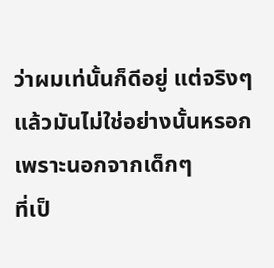ว่าผมเท่นั้นก็ดีอยู่ แต่จริงๆ แล้วมันไม่ใช่อย่างนั้นหรอก เพราะนอกจากเด็กๆ
ที่เป็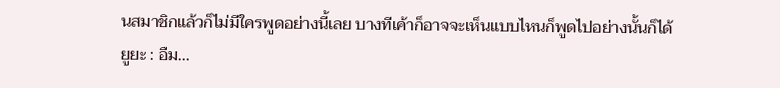นสมาชิกแล้วก็ไม่มีใครพูดอย่างนี้เลย บางทีเค้าก็อาจจะเห็นแบบไหนก็พูดไปอย่างนั้นก็ได้
ยูยะ : อืม...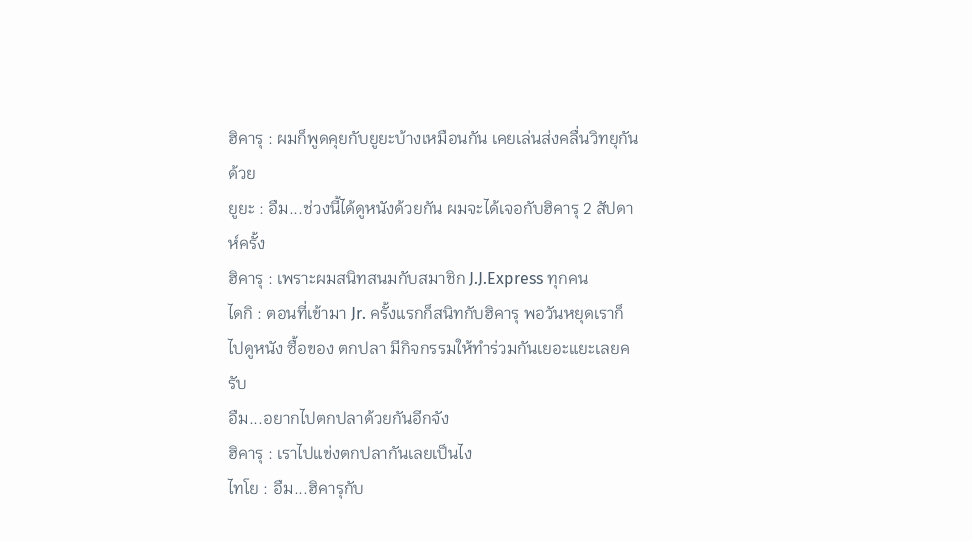ฮิคารุ : ผมก็พูดคุยกับยูยะบ้างเหมือนกัน เคยเล่นส่งคลื่นวิทยุกันด้วย
ยูยะ : อืม...ช่วงนี้ได้ดูหนังด้วยกัน ผมจะได้เจอกับฮิคารุ 2 สัปดาห์ครั้ง
ฮิคารุ : เพราะผมสนิทสนมกับสมาชิก J.J.Express ทุกคน
ไดกิ : ตอนที่เข้ามา Jr. ครั้งแรกก็สนิทกับฮิคารุ พอวันหยุดเราก็ไปดูหนัง ซื้อของ ตกปลา มีกิจกรรมให้ทำร่วมกันเยอะแยะเลยครับ
อืม...อยากไปตกปลาด้วยกันอีกจัง
ฮิคารุ : เราไปแข่งตกปลากันเลยเป็นไง
ไทโย : อืม...ฮิคารุกับ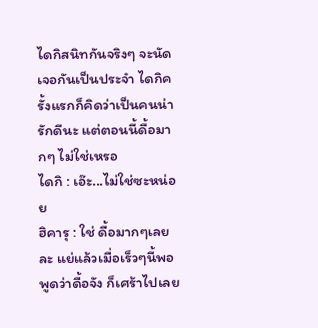ไดกิสนิทกันจริงๆ จะนัดเจอกันเป็นประจำ ไดกิครั้งแรกก็คิดว่าเป็นคนน่ารักดีนะ แต่ตอนนี้ดื้อมากๆ ไม่ใช่เหรอ
ไดกิ : เอ๊ะ...ไม่ใช่ซะหน่อย
ฮิคารุ : ใช่ ดื้อมากๆเลยละ แย่แล้วเมื่อเร็วๆนี้พอพูดว่าดื้อจัง ก็เศร้าไปเลย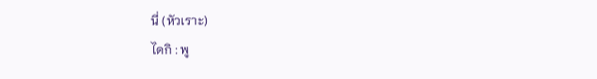นี่ (หัวเราะ)
ไดกิ : พู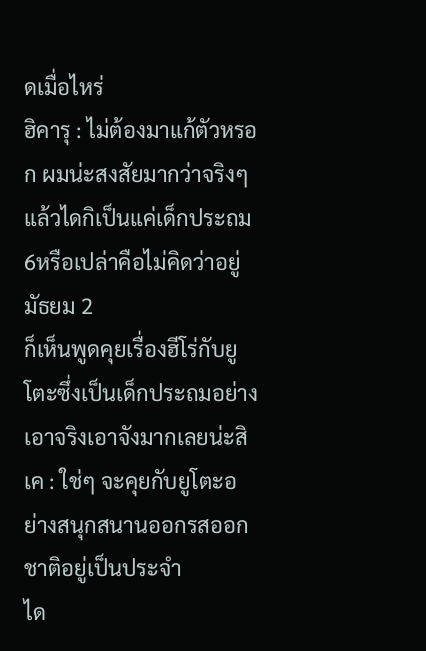ดเมื่อไหร่
ฮิคารุ : ไม่ต้องมาแก้ตัวหรอก ผมน่ะสงสัยมากว่าจริงๆแล้วไดกิเป็นแค่เด็กประถม6หรือเปล่าคือไม่คิดว่าอยู่มัธยม 2
ก็เห็นพูดคุยเรื่องฮีโร่กับยูโตะซึ่งเป็นเด็กประถมอย่างเอาจริงเอาจังมากเลยน่ะสิ
เค : ใช่ๆ จะคุยกับยูโตะอย่างสนุกสนานออกรสออกชาติอยู่เป็นประจำ
ได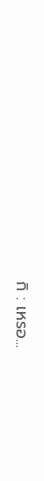กิ : เหรอ...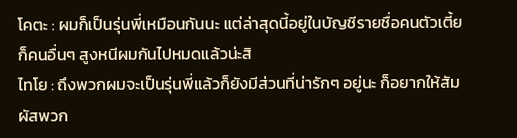โคตะ : ผมก็เป็นรุ่นพี่เหมือนกันนะ แต่ล่าสุดนี้อยู่ในบัญชีรายชื่อคนตัวเตี้ย ก็คนอื่นๆ สูงหนีผมกันไปหมดแล้วน่ะสิ
ไทโย : ถึงพวกผมจะเป็นรุ่นพี่แล้วก็ยังมีส่วนที่น่ารักๆ อยู่นะ ก็อยากให้สัมผัสพวก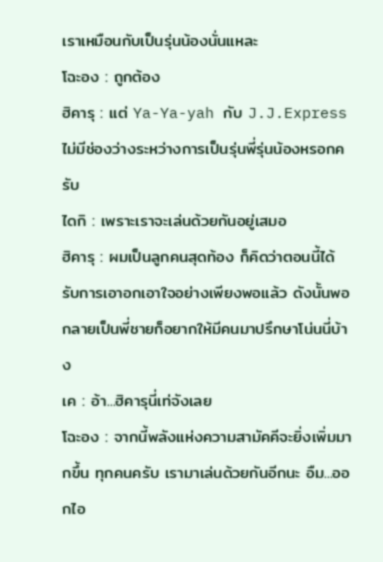เราเหมือนกับเป็นรุ่นน้องนั่นแหละ
โฉะอง : ถูกต้อง
ฮิคารุ : แต่ Ya-Ya-yah กับ J.J.Express ไม่มีช่องว่างระหว่างการเป็นรุ่นพี่รุ่นน้องหรอกครับ
ไดกิ : เพราะเราจะเล่นด้วยกันอยู่เสมอ
ฮิคารุ : ผมเป็นลูกคนสุดท้อง ก็คิดว่าตอนนี้ได้รับการเอาอกเอาใจอย่างเพียงพอแล้ว ดังนั้นพอกลายเป็นพี่ชายก็อยากให้มีคนมาปรึกษาโน่นนี่บ้าง
เค : อ้า...ฮิคารุนี่เท่จังเลย
โฉะอง : จากนี้พลังแห่งความสามัคคีจะยิ่งเพิ่มมากขึ้น ทุกคนครับ เรามาเล่นด้วยกันอีกนะ อืม...ออกไอ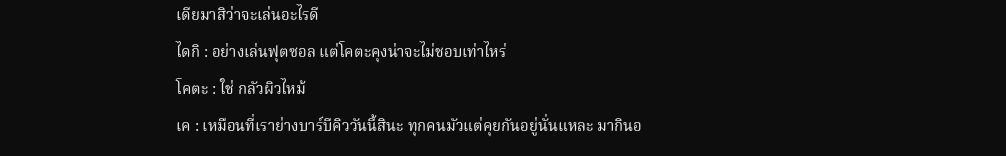เดียมาสิว่าจะเล่นอะไรดี
ไดกิ : อย่างเล่นฟุตซอล แต่โคตะคุงน่าจะไม่ชอบเท่าไหร่
โคตะ : ใช่ กลัวผิวไหม้
เค : เหมือนที่เราย่างบาร์บีคิววันนี้สินะ ทุกคนมัวแต่คุยกันอยู่นั่นแหละ มากินอ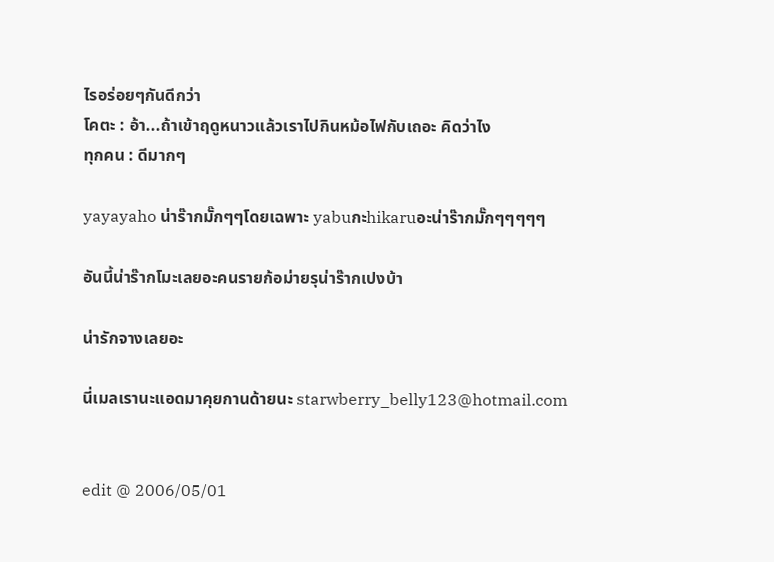ไรอร่อยๆกันดีกว่า
โคตะ : อ้า...ถ้าเข้าฤดูหนาวแล้วเราไปกินหม้อไฟกับเถอะ คิดว่าไง
ทุกคน : ดีมากๆ

yayayaho น่าร๊ากมั๊กๆๆโดยเฉพาะ yabuกะhikaruอะน่าร๊ากมั๊กๆๆๆๆๆ

อันนี้น่าร๊ากโมะเลยอะคนรายก้อม่ายรุน่าร๊ากเปงบ้า

น่ารักจางเลยอะ

นี่เมลเรานะแอดมาคุยกานด้ายนะ starwberry_belly123@hotmail.com


edit @ 2006/05/01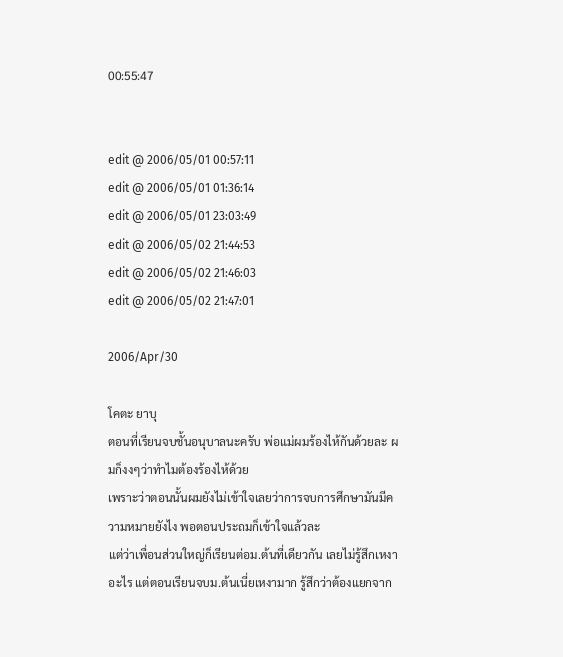00:55:47


edit @ 2006/05/01 00:57:11
edit @ 2006/05/01 01:36:14
edit @ 2006/05/01 23:03:49
edit @ 2006/05/02 21:44:53
edit @ 2006/05/02 21:46:03
edit @ 2006/05/02 21:47:01

2006/Apr/30

โคตะ ยาบุ
ตอนที่เรียนจบชั้นอนุบาลนะครับ พ่อแม่ผมร้องไห้กันด้วยละ ผมก็งงๆว่าทำไมต้องร้องไห้ด้วย
เพราะว่าตอนนั้นผมยังไม่เข้าใจเลยว่าการจบการศึกษามันมีความหมายยังไง พอตอนประถมก็เข้าใจแล้วละ
แต่ว่าเพื่อนส่วนใหญ่ก็เรียนต่อม.ต้นที่เดียวกัน เลยไม่รู้สึกเหงาอะไร แต่ตอนเรียนจบม.ต้นเนี่ยเหงามาก รู้สึกว่าต้องแยกจาก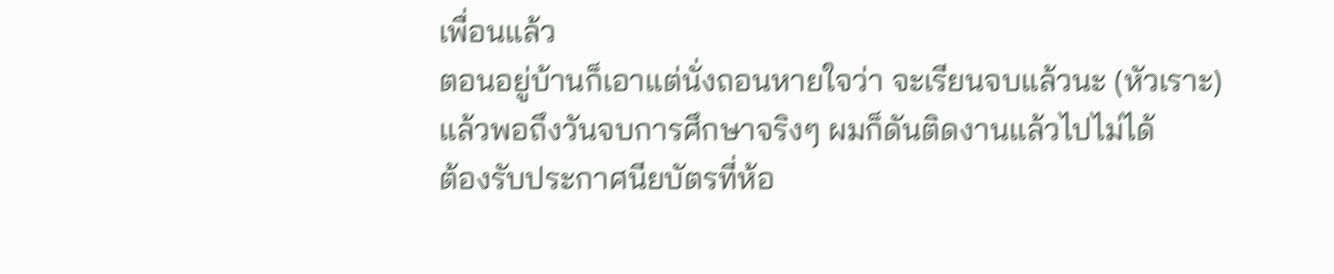เพื่อนแล้ว
ตอนอยู่บ้านก็เอาแต่นั่งถอนหายใจว่า จะเรียนจบแล้วนะ (หัวเราะ) แล้วพอถึงวันจบการศึกษาจริงๆ ผมก็ดันติดงานแล้วไปไม่ได้
ต้องรับประกาศนียบัตรที่ห้อ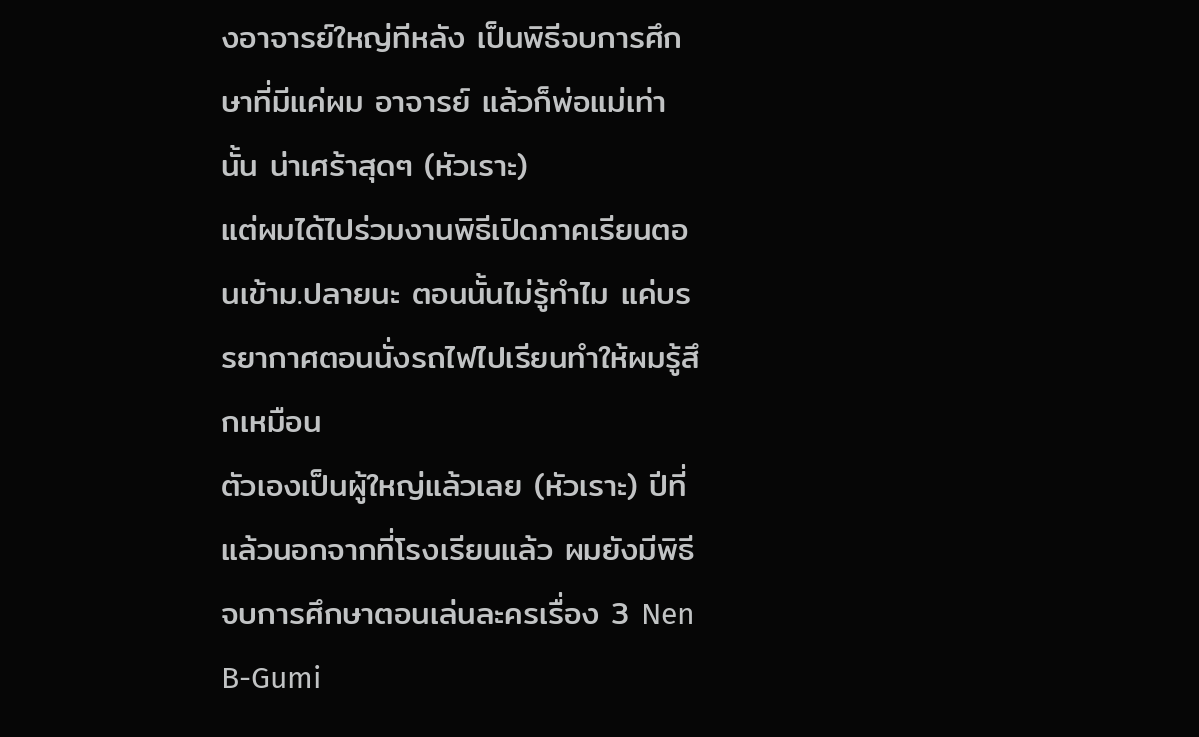งอาจารย์ใหญ่ทีหลัง เป็นพิธีจบการศึกษาที่มีแค่ผม อาจารย์ แล้วก็พ่อแม่เท่านั้น น่าเศร้าสุดๆ (หัวเราะ)
แต่ผมได้ไปร่วมงานพิธีเปิดภาคเรียนตอนเข้าม.ปลายนะ ตอนนั้นไม่รู้ทำไม แค่บรรยากาศตอนนั่งรถไฟไปเรียนทำให้ผมรู้สึกเหมือน
ตัวเองเป็นผู้ใหญ่แล้วเลย (หัวเราะ) ปีที่แล้วนอกจากที่โรงเรียนแล้ว ผมยังมีพิธีจบการศึกษาตอนเล่นละครเรื่อง 3 Nen B-Gumi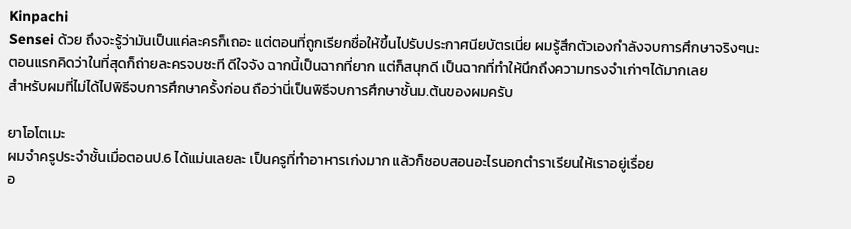Kinpachi
Sensei ด้วย ถึงจะรู้ว่ามันเป็นแค่ละครก็เถอะ แต่ตอนที่ถูกเรียกชื่อให้ขึ้นไปรับประกาศนียบัตรเนี่ย ผมรู้สึกตัวเองกำลังจบการศึกษาจริงๆนะ
ตอนแรกคิดว่าในที่สุดก็ถ่ายละครจบซะที ดีใจจัง ฉากนี้เป็นฉากที่ยาก แต่ก็สนุกดี เป็นฉากที่ทำให้นึกถึงความทรงจำเก่าๆได้มากเลย
สำหรับผมที่ไม่ได้ไปพิธีจบการศึกษาครั้งก่อน ถือว่านี่เป็นพิธีจบการศึกษาชั้นม.ต้นของผมครับ

ยาโอโตเมะ
ผมจำครูประจำชั้นเมื่อตอนป.6 ได้แม่นเลยละ เป็นครูที่ทำอาหารเก่งมาก แล้วก็ชอบสอนอะไรนอกตำราเรียนให้เราอยู่เรื่อย
อ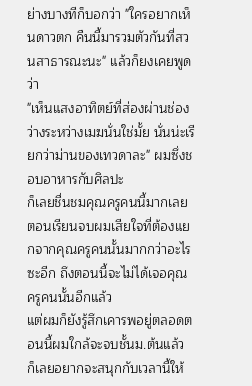ย่างบางทีก็บอกว่า "ใครอยากเห็นดาวตก คืนนี้มารวมตัวกันที่สวนสาธารณะนะ" แล้วก็ยงเคยพูดว่า
"เห็นแสงอาทิตย์ที่ส่องผ่านช่องว่างระหว่างเมฆนั่นใช่มั้ย นั่นน่ะเรียกว่าม่านของเทวดาละ" ผมซึ่งชอบอาหารกับศิลปะ
ก็เลยชื่นชมคุณครูคนนี้มากเลย ตอนเรียนจบผมเสียใจที่ต้องแยกจากคุณครูคนนั้นมากกว่าอะไรซะอีก ถึงตอนนี้จะไม่ได้เจอคุณครูคนนั้นอีกแล้ว
แต่ผมก็ยังรู้สึกเคารพอยู่ตลอดตอนนี้ผมใกล้จะจบชั้นม.ต้นแล้ว ก็เลยอยากจะสนุกกับเวลานี้ให้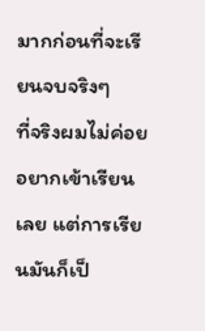มากก่อนที่จะเรียนจบจริงๆ
ที่จริงผมไม่ค่อยอยากเข้าเรียนเลย แต่การเรียนมันก็เป็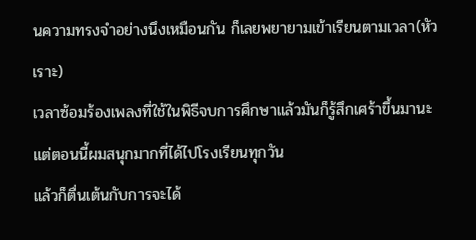นความทรงจำอย่างนึงเหมือนกัน ก็เลยพยายามเข้าเรียนตามเวลา(หัวเราะ)
เวลาซ้อมร้องเพลงที่ใช้ในพิธีจบการศึกษาแล้วมันก็รู้สึกเศร้าขึ้นมานะ แต่ตอนนี้ผมสนุกมากที่ได้ไปโรงเรียนทุกวัน
แล้วก็ตื่นเต้นกับการจะได้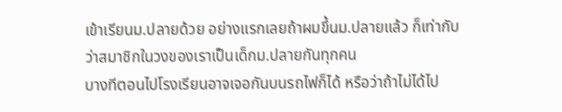เข้าเรียนม.ปลายด้วย อย่างแรกเลยถ้าผมขึ้นม.ปลายแล้ว ก็เท่ากับว่าสมาชิกในวงของเราเป็นเด็กม.ปลายกันทุกคน
บางทีตอนไปโรงเรียนอาจเจอกันบนรถไฟก็ได้ หรือว่าถ้าไม่ได้ไป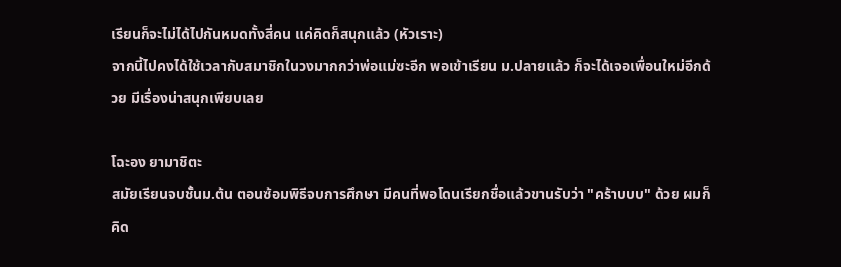เรียนก็จะไม่ได้ไปกันหมดทั้งสี่คน แค่คิดก็สนุกแล้ว (หัวเราะ)
จากนี้ไปคงได้ใช้เวลากับสมาชิกในวงมากกว่าพ่อแม่ซะอีก พอเข้าเรียน ม.ปลายแล้ว ก็จะได้เจอเพื่อนใหม่อีกด้วย มีเรื่องน่าสนุกเพียบเลย

โฉะอง ยามาชิตะ
สมัยเรียนจบชั้นม.ต้น ตอนซ้อมพิธีจบการศึกษา มีคนที่พอโดนเรียกชื่อแล้วขานรับว่า "คร้าบบบ" ด้วย ผมก็คิด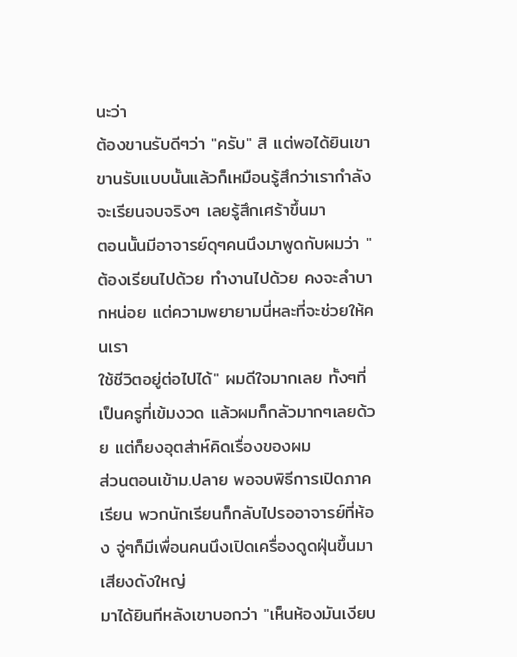นะว่า
ต้องขานรับดีๆว่า "ครับ" สิ แต่พอได้ยินเขาขานรับแบบนั้นแล้วก็เหมือนรู้สึกว่าเรากำลังจะเรียนจบจริงๆ เลยรู้สึกเศร้าขึ้นมา
ตอนนั้นมีอาจารย์ดุๆคนนึงมาพูดกับผมว่า "ต้องเรียนไปด้วย ทำงานไปด้วย คงจะลำบากหน่อย แต่ความพยายามนี่หละที่จะช่วยให้คนเรา
ใช้ชีวิตอยู่ต่อไปได้" ผมดีใจมากเลย ทั้งๆที่เป็นครูที่เข้มงวด แล้วผมก็กลัวมากๆเลยด้วย แต่ก็ยงอุตส่าห์คิดเรื่องของผม
ส่วนตอนเข้าม.ปลาย พอจบพิธีการเปิดภาคเรียน พวกนักเรียนก็กลับไปรออาจารย์ที่ห้อง จู่ๆก็มีเพื่อนคนนึงเปิดเครื่องดูดฝุ่นขึ้นมาเสียงดังใหญ่
มาได้ยินทีหลังเขาบอกว่า "เห็นห้องมันเงียบ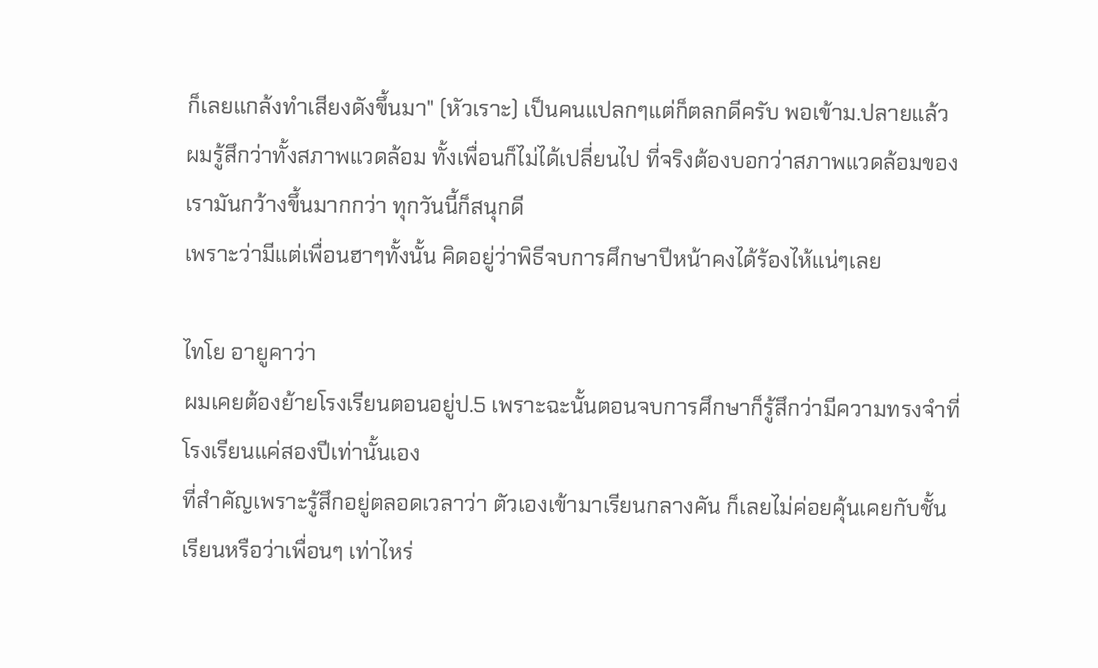ก็เลยแกล้งทำเสียงดังขึ้นมา" (หัวเราะ) เป็นคนแปลกๆแต่ก็ตลกดีครับ พอเข้าม.ปลายแล้ว
ผมรู้สึกว่าทั้งสภาพแวดล้อม ทั้งเพื่อนก็ไม่ได้เปลี่ยนไป ที่จริงต้องบอกว่าสภาพแวดล้อมของเรามันกว้างขึ้นมากกว่า ทุกวันนี้ก็สนุกดี
เพราะว่ามีแต่เพื่อนฮาๆทั้งนั้น คิดอยู่ว่าพิธีจบการศึกษาปีหน้าคงได้ร้องไห้แน่ๆเลย

ไทโย อายูคาว่า
ผมเคยต้องย้ายโรงเรียนตอนอยู่ป.5 เพราะฉะนั้นตอนจบการศึกษาก็รู้สึกว่ามีความทรงจำที่โรงเรียนแค่สองปีเท่านั้นเอง
ที่สำคัญเพราะรู้สึกอยู่ตลอดเวลาว่า ตัวเองเข้ามาเรียนกลางคัน ก็เลยไม่ค่อยคุ้นเคยกับชั้นเรียนหรือว่าเพื่อนๆ เท่าไหร่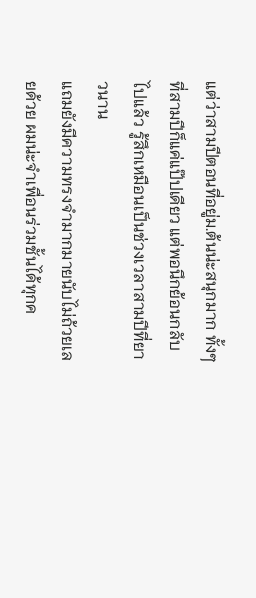แต่ว่าสามปีตอนที่อยู่ม.ต้นน่ะสนุกมาก ทั้งๆที่สามปีก็แค่แป๊ปเดียว แต่พอนึกย้อนกลับไปแล้ว รู้สึกเหมือนเป็นช่วงเวลาสามปีที่ยาวนาน
แถมยังมีความทรงจำมากมายนับไม่ถ้วยเลยด้วย ผมน่ะจำเพื่อนร่วมชั้นได้ทุกค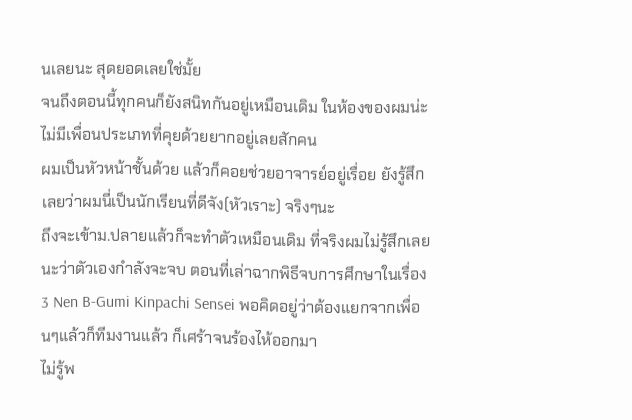นเลยนะ สุดยอดเลยใช่มั้ย
จนถึงตอนนี้ทุกคนก็ยังสนิทกันอยู่เหมือนเดิม ในห้องของผมน่ะไม่มีเพื่อนประเภทที่คุยด้วยยากอยู่เลยสักคน
ผมเป็นหัวหน้าชั้นด้วย แล้วก็คอยช่วยอาจารย์อยู่เรื่อย ยังรู้สึกเลยว่าผมนี่เป็นนักเรียนที่ดีจัง(หัวเราะ) จริงๆนะ
ถึงจะเข้าม.ปลายแล้วก็จะทำตัวเหมือนเดิม ที่จริงผมไม่รู้สึกเลยนะว่าตัวเองกำลังจะจบ ตอนที่เล่าฉากพิธีจบการศึกษาในเรื่อง
3 Nen B-Gumi Kinpachi Sensei พอคิดอยู่ว่าต้องแยกจากเพื่อนๆแล้วก็ทีมงานแล้ว ก็เศร้าจนร้องไห้ออกมา
ไม่รู้พ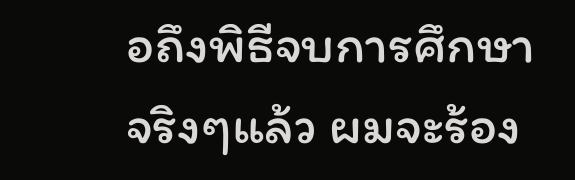อถึงพิธีจบการศึกษาจริงๆแล้ว ผมจะร้อง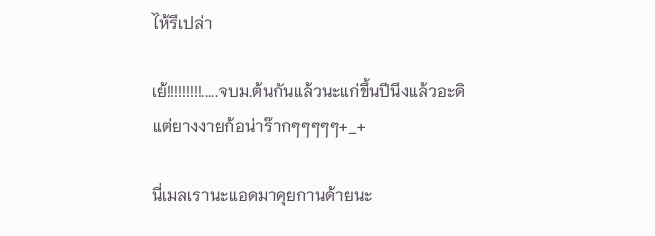ไห้รึเปล่า

เย้!!!!!!!!!.....จบม.ต้นกันแล้วนะแก่ขึ้นปีนึงแล้วอะดิแต่ยางงายก้อน่าร๊ากๆๆๆๆๆ+_+

นี่เมลเรานะแอดมาคุยกานด้ายนะ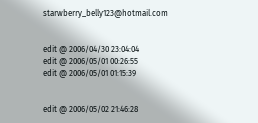starwberry_belly123@hotmail.com


edit @ 2006/04/30 23:04:04
edit @ 2006/05/01 00:26:55
edit @ 2006/05/01 01:15:39


edit @ 2006/05/02 21:46:28